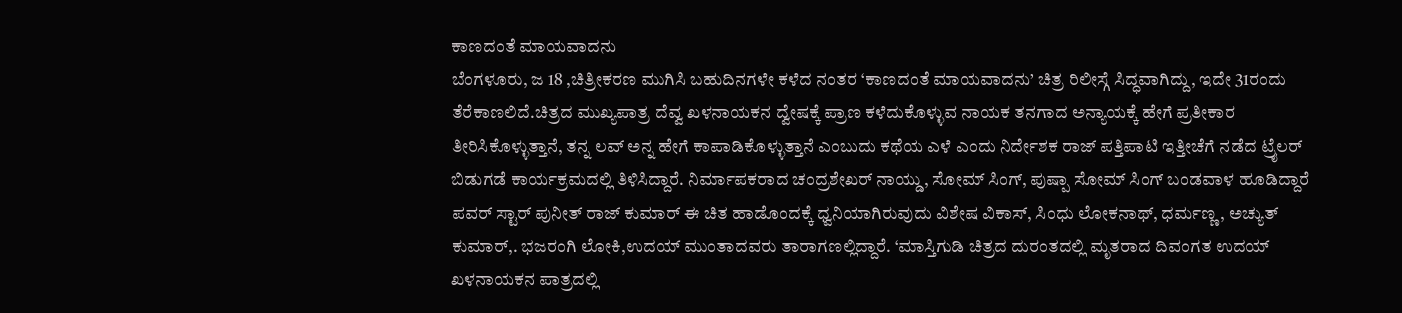ಕಾಣದಂತೆ ಮಾಯವಾದನು
ಬೆಂಗಳೂರು, ಜ 18 ,ಚಿತ್ರೀಕರಣ ಮುಗಿಸಿ ಬಹುದಿನಗಳೇ ಕಳೆದ ನಂತರ ‘ಕಾಣದಂತೆ ಮಾಯವಾದನು’ ಚಿತ್ರ ರಿಲೀಸ್ಗೆ ಸಿದ್ಧವಾಗಿದ್ದು, ಇದೇ 31ರಂದು ತೆರೆಕಾಣಲಿದೆ.ಚಿತ್ರದ ಮುಖ್ಯಪಾತ್ರ ದೆವ್ವ ಖಳನಾಯಕನ ದ್ವೇಷಕ್ಕೆ ಪ್ರಾಣ ಕಳೆದುಕೊಳ್ಳುವ ನಾಯಕ ತನಗಾದ ಅನ್ಯಾಯಕ್ಕೆ ಹೇಗೆ ಪ್ರತೀಕಾರ ತೀರಿಸಿಕೊಳ್ಳುತ್ತಾನೆ, ತನ್ನ ಲವ್ ಅನ್ನ ಹೇಗೆ ಕಾಪಾಡಿಕೊಳ್ಳುತ್ತಾನೆ ಎಂಬುದು ಕಥೆಯ ಎಳೆ ಎಂದು ನಿರ್ದೇಶಕ ರಾಜ್ ಪತ್ತಿಪಾಟಿ ಇತ್ತೀಚೆಗೆ ನಡೆದ ಟ್ರೈಲರ್ ಬಿಡುಗಡೆ ಕಾರ್ಯಕ್ರಮದಲ್ಲಿ ತಿಳಿಸಿದ್ದಾರೆ. ನಿರ್ಮಾಪಕರಾದ ಚಂದ್ರಶೇಖರ್ ನಾಯ್ಡು, ಸೋಮ್ ಸಿಂಗ್, ಪುಷ್ಪಾ ಸೋಮ್ ಸಿಂಗ್ ಬಂಡವಾಳ ಹೂಡಿದ್ದಾರೆ ಪವರ್ ಸ್ಟಾರ್ ಪುನೀತ್ ರಾಜ್ ಕುಮಾರ್ ಈ ಚಿತ ಹಾಡೊಂದಕ್ಕೆ ಧ್ವನಿಯಾಗಿರುವುದು ವಿಶೇಷ ವಿಕಾಸ್, ಸಿಂಧು ಲೋಕನಾಥ್, ಧರ್ಮಣ್ಣ, ಅಚ್ಯುತ್ ಕುಮಾರ್,. ಭಜರಂಗಿ ಲೋಕಿ,ಉದಯ್ ಮುಂತಾದವರು ತಾರಾಗಣಲ್ಲಿದ್ದಾರೆ. ‘ಮಾಸ್ತಿಗುಡಿ ಚಿತ್ರದ ದುರಂತದಲ್ಲಿ ಮೃತರಾದ ದಿವಂಗತ ಉದಯ್ ಖಳನಾಯಕನ ಪಾತ್ರದಲ್ಲಿ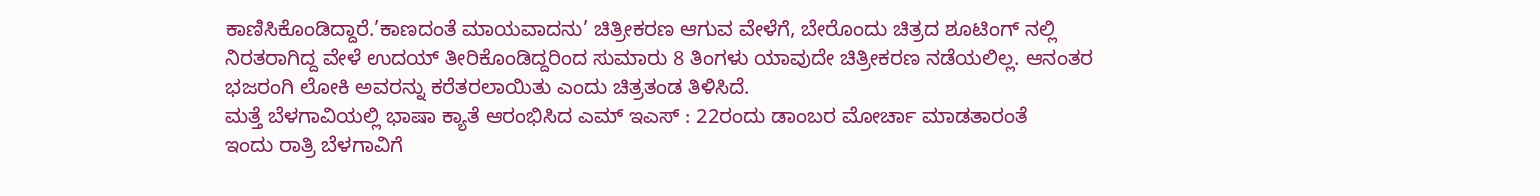ಕಾಣಿಸಿಕೊಂಡಿದ್ದಾರೆ.’ಕಾಣದಂತೆ ಮಾಯವಾದನು’ ಚಿತ್ರೀಕರಣ ಆಗುವ ವೇಳೆಗೆ, ಬೇರೊಂದು ಚಿತ್ರದ ಶೂಟಿಂಗ್ ನಲ್ಲಿ ನಿರತರಾಗಿದ್ದ ವೇಳೆ ಉದಯ್ ತೀರಿಕೊಂಡಿದ್ದರಿಂದ ಸುಮಾರು 8 ತಿಂಗಳು ಯಾವುದೇ ಚಿತ್ರೀಕರಣ ನಡೆಯಲಿಲ್ಲ. ಆನಂತರ ಭಜರಂಗಿ ಲೋಕಿ ಅವರನ್ನು ಕರೆತರಲಾಯಿತು ಎಂದು ಚಿತ್ರತಂಡ ತಿಳಿಸಿದೆ.
ಮತ್ತೆ ಬೆಳಗಾವಿಯಲ್ಲಿ ಭಾಷಾ ಕ್ಯಾತೆ ಆರಂಭಿಸಿದ ಎಮ್ ಇಎಸ್ : 22ರಂದು ಡಾಂಬರ ಮೋರ್ಚಾ ಮಾಡತಾರಂತೆ
ಇಂದು ರಾತ್ರಿ ಬೆಳಗಾವಿಗೆ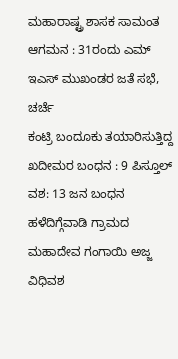ಮಹಾರಾಷ್ಟ್ರ ಶಾಸಕ ಸಾಮಂತ ಆಗಮನ : 31ರಂದು ಎಮ್ ಇಎಸ್ ಮುಖಂಡರ ಜತೆ ಸಭೆ, ಚರ್ಚೆ
ಕಂಟ್ರಿ ಬಂದೂಕು ತಯಾರಿಸುತ್ತಿದ್ದ ಖದೀಮರ ಬಂಧನ : 9 ಪಿಸ್ತೂಲ್ ವಶ: 13 ಜನ ಬಂಧನ
ಹಳೆದಿಗ್ಗೆವಾಡಿ ಗ್ರಾಮದ ಮಹಾದೇವ ಗಂಗಾಯಿ ಅಜ್ಜ ವಿಧಿವಶ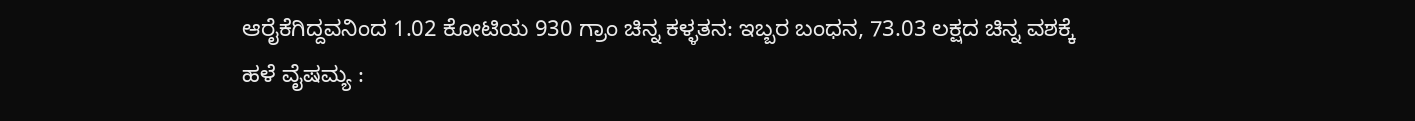ಆರೈಕೆಗಿದ್ದವನಿಂದ 1.02 ಕೋಟಿಯ 930 ಗ್ರಾಂ ಚಿನ್ನ ಕಳ್ಳತನ: ಇಬ್ಬರ ಬಂಧನ, 73.03 ಲಕ್ಷದ ಚಿನ್ನ ವಶಕ್ಕೆ
ಹಳೆ ವೈಷಮ್ಯ :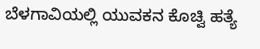ಬೆಳಗಾವಿಯಲ್ಲಿ ಯುವಕನ ಕೊಚ್ವಿ ಹತ್ಯೆ